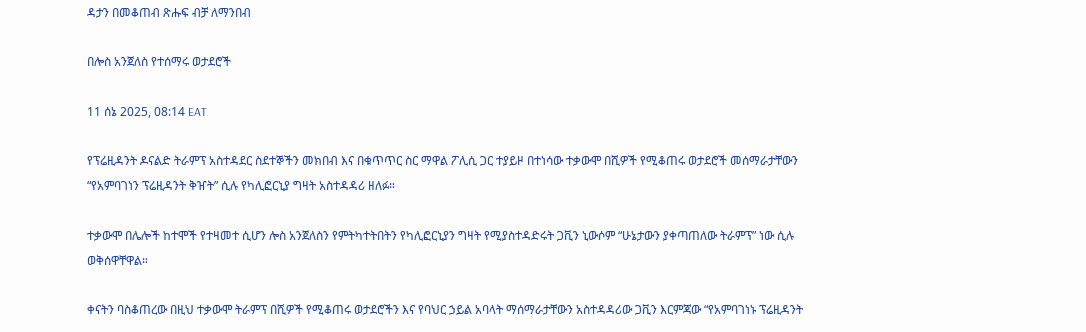ዳታን በመቆጠብ ጽሑፍ ብቻ ለማንበብ

በሎስ አንጀለስ የተሰማሩ ወታደሮች

11 ሰኔ 2025, 08:14 EAT

የፕሬዚዳንት ዶናልድ ትራምፕ አስተዳደር ስደተኞችን መክበብ እና በቁጥጥር ስር ማዋል ፖሊሲ ጋር ተያይዞ በተነሳው ተቃውሞ በሺዎች የሚቆጠሩ ወታደሮች መሰማራታቸውን “የአምባገነን ፕሬዚዳንት ቅዠት” ሲሉ የካሊፎርኒያ ግዛት አስተዳዳሪ ዘለፉ።

ተቃውሞ በሌሎች ከተሞች የተዛመተ ሲሆን ሎስ አንጀለስን የምትካተትበትን የካሊፎርኒያን ግዛት የሚያስተዳድሩት ጋቪን ኒውሶም “ሁኔታውን ያቀጣጠለው ትራምፕ” ነው ሲሉ ወቅሰዋቸዋል።

ቀናትን ባስቆጠረው በዚህ ተቃውሞ ትራምፕ በሺዎች የሚቆጠሩ ወታደሮችን እና የባህር ኃይል አባላት ማሰማራታቸውን አስተዳዳሪው ጋቪን እርምጃው “የአምባገነኑ ፕሬዚዳንት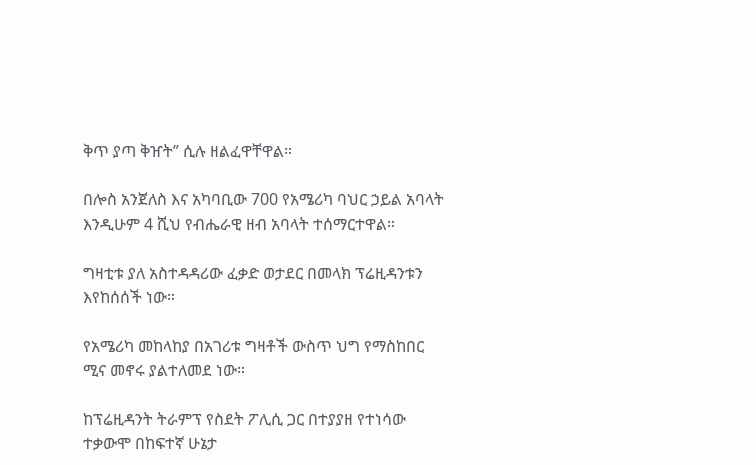ቅጥ ያጣ ቅዠት” ሲሉ ዘልፈዋቸዋል።

በሎስ አንጀለስ እና አካባቢው 700 የአሜሪካ ባህር ኃይል አባላት እንዲሁም 4 ሺህ የብሔራዊ ዘብ አባላት ተሰማርተዋል።

ግዛቲቱ ያለ አስተዳዳሪው ፈቃድ ወታደር በመላክ ፕሬዚዳንቱን እየከሰሰች ነው።

የአሜሪካ መከላከያ በአገሪቱ ግዛቶች ውስጥ ህግ የማስከበር ሚና መኖሩ ያልተለመደ ነው።

ከፕሬዚዳንት ትራምፕ የስደት ፖሊሲ ጋር በተያያዘ የተነሳው ተቃውሞ በከፍተኛ ሁኔታ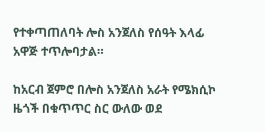የተቀጣጠለባት ሎስ አንጀለስ የሰዓት እላፊ አዋጅ ተጥሎባታል።

ከአርብ ጀምሮ በሎስ አንጀለስ አራት የሜክሲኮ ዜጎች በቁጥጥር ስር ውለው ወደ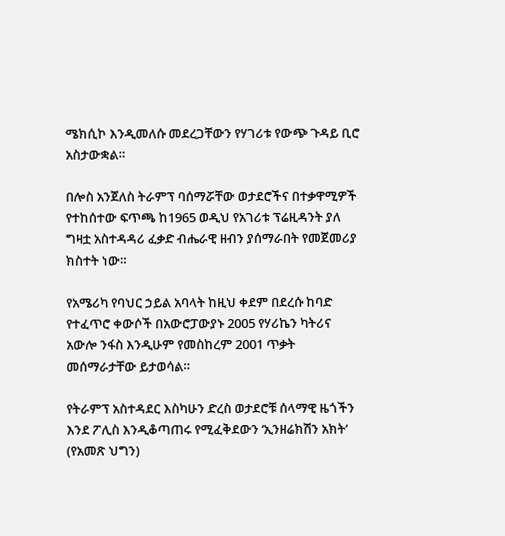ሜክሲኮ እንዲመለሱ መደረጋቸውን የሃገሪቱ የውጭ ጉዳይ ቢሮ አስታውቋል።

በሎስ አንጀለስ ትራምፕ ባሰማሯቸው ወታደሮችና በተቃዋሚዎች የተከሰተው ፍጥጫ ከ1965 ወዲህ የአገሪቱ ፕሬዚዳንት ያለ ግዛቷ አስተዳዳሪ ፈቃድ ብሔራዊ ዘብን ያሰማራበት የመጀመሪያ ክስተት ነው።

የአሜሪካ የባህር ኃይል አባላት ከዚህ ቀደም በደረሱ ከባድ የተፈጥሮ ቀውሶች በአውሮፓውያኑ 2005 የሃሪኬን ካትሪና አውሎ ንፋስ እንዲሁም የመስከረም 2001 ጥቃት መሰማራታቸው ይታወሳል።

የትራምፕ አስተዳደር እስካሁን ድረስ ወታደሮቹ ሰላማዊ ዜጎችን እንደ ፖሊስ እንዲቆጣጠሩ የሚፈቅደውን ‘ኢንዘሬክሽን አክት’ (የአመጽ ህግን)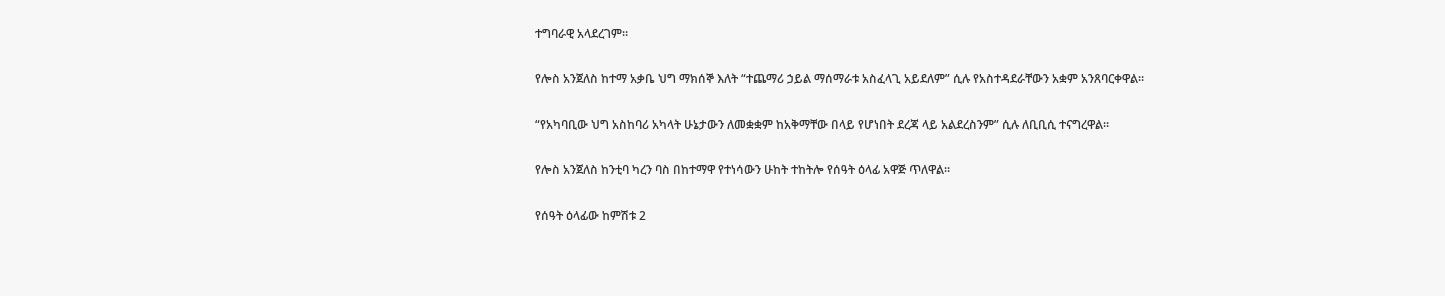ተግባራዊ አላደረገም።

የሎስ አንጀለስ ከተማ አቃቤ ህግ ማክሰኞ እለት “ተጨማሪ ኃይል ማሰማራቱ አስፈላጊ አይደለም” ሲሉ የአስተዳደራቸውን አቋም አንጸባርቀዋል።

“የአካባቢው ህግ አስከባሪ አካላት ሁኔታውን ለመቋቋም ከአቅማቸው በላይ የሆነበት ደረጃ ላይ አልደረስንም” ሲሉ ለቢቢሲ ተናግረዋል።

የሎስ አንጀለስ ከንቲባ ካረን ባስ በከተማዋ የተነሳውን ሁከት ተከትሎ የሰዓት ዕላፊ አዋጅ ጥለዋል።

የሰዓት ዕላፊው ከምሽቱ 2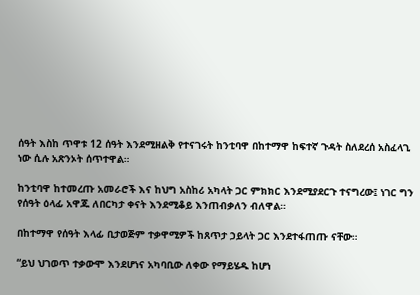ሰዓት እስከ ጥዋቱ 12 ሰዓት እንደሚዘልቅ የተናገሩት ከንቲባዋ በከተማዋ ከፍተኛ ጉዳት ስለደረሰ አስፈላጊ ነው ሲሉ አጽንኦት ሰጥተዋል።

ከንቲባዋ ከተመረጡ አመራሮች እና ከህግ አስከሪ አካላት ጋር ምክክር እንደሚያደርጉ ተናግረው፤ ነገር ግን የሰዓት ዕላፊ አዋጁ ለበርካታ ቀናት እንደሚቆይ እንጠብቃለን ብለዋል።

በከተማዋ የሰዓት እላፊ ቢታወጅም ተቃዋሚዎች ከጸጥታ ኃይላት ጋር እንደተፋጠጡ ናቸው።

“ይህ ህገወጥ ተቃውሞ እንደሆነና አካባቢው ለቀው የማይሄዱ ከሆነ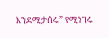እንደሚታሰሩ” የሚነገሩ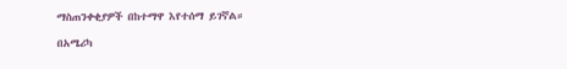ማስጠንቀቂያዎች በከተማዋ እየተሰማ ይገኛል።

በአሜሪካ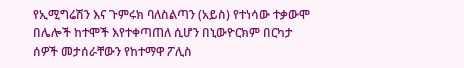የኢሚግሬሽን እና ጉምሩክ ባለስልጣን (አይስ) የተነሳው ተቃውሞ በሌሎች ከተሞች እየተቀጣጠለ ሲሆን በኒውዮርክም በርካታ ሰዎች መታሰራቸውን የከተማዋ ፖሊስ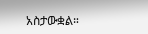አስታውቋል።